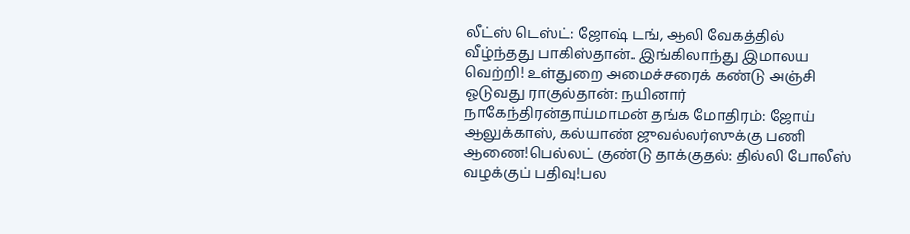லீட்ஸ் டெஸ்ட்: ஜோஷ் டங், ஆலி வேகத்தில் வீழ்ந்தது பாகிஸ்தான்.. இங்கிலாந்து இமாலய வெற்றி! உள்துறை அமைச்சரைக் கண்டு அஞ்சி ஓடுவது ராகுல்தான்: நயினார் நாகேந்திரன்தாய்மாமன் தங்க மோதிரம்: ஜோய் ஆலுக்காஸ், கல்யாண் ஜுவல்லர்ஸுக்கு பணி ஆணை!பெல்லட் குண்டு தாக்குதல்: தில்லி போலீஸ் வழக்குப் பதிவு!பல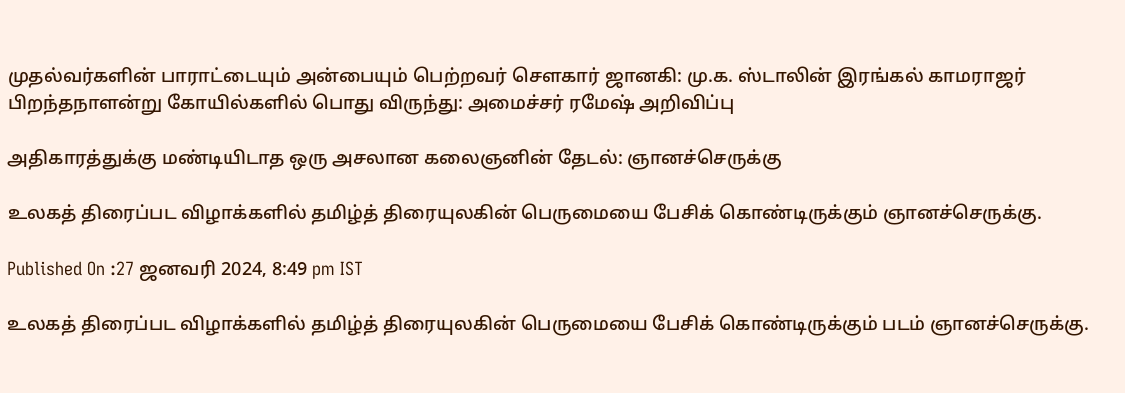முதல்வர்களின் பாராட்டையும் அன்பையும் பெற்றவர் சௌகார் ஜானகி: மு.க. ஸ்டாலின் இரங்கல் காமராஜர் பிறந்தநாளன்று கோயில்களில் பொது விருந்து: அமைச்சர் ரமேஷ் அறிவிப்பு

அதிகாரத்துக்கு மண்டியிடாத ஒரு அசலான கலைஞனின் தேடல்: ஞானச்செருக்கு

உலகத் திரைப்பட விழாக்களில் தமிழ்த் திரையுலகின் பெருமையை பேசிக் கொண்டிருக்கும் ஞானச்செருக்கு.

Published On :27 ஜனவரி 2024, 8:49 pm IST

உலகத் திரைப்பட விழாக்களில் தமிழ்த் திரையுலகின் பெருமையை பேசிக் கொண்டிருக்கும் படம் ஞானச்செருக்கு.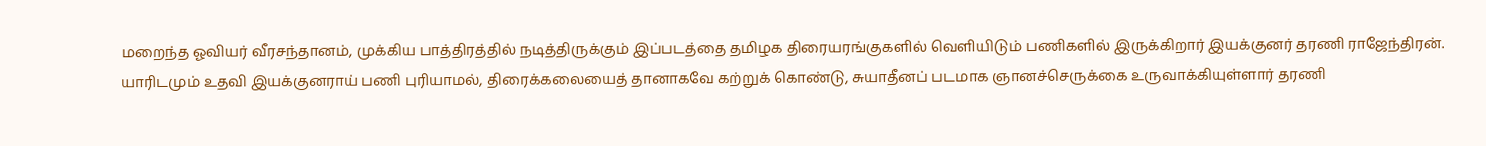மறைந்த ஓவியர் வீரசந்தானம், முக்கிய பாத்திரத்தில் நடித்திருக்கும் இப்படத்தை தமிழக திரையரங்குகளில் வெளியிடும் பணிகளில் இருக்கிறார் இயக்குனர் தரணி ராஜேந்திரன். யாரிடமும் உதவி இயக்குனராய் பணி புரியாமல், திரைக்கலையைத் தானாகவே கற்றுக் கொண்டு, சுயாதீனப் படமாக ஞானச்செருக்கை உருவாக்கியுள்ளார் தரணி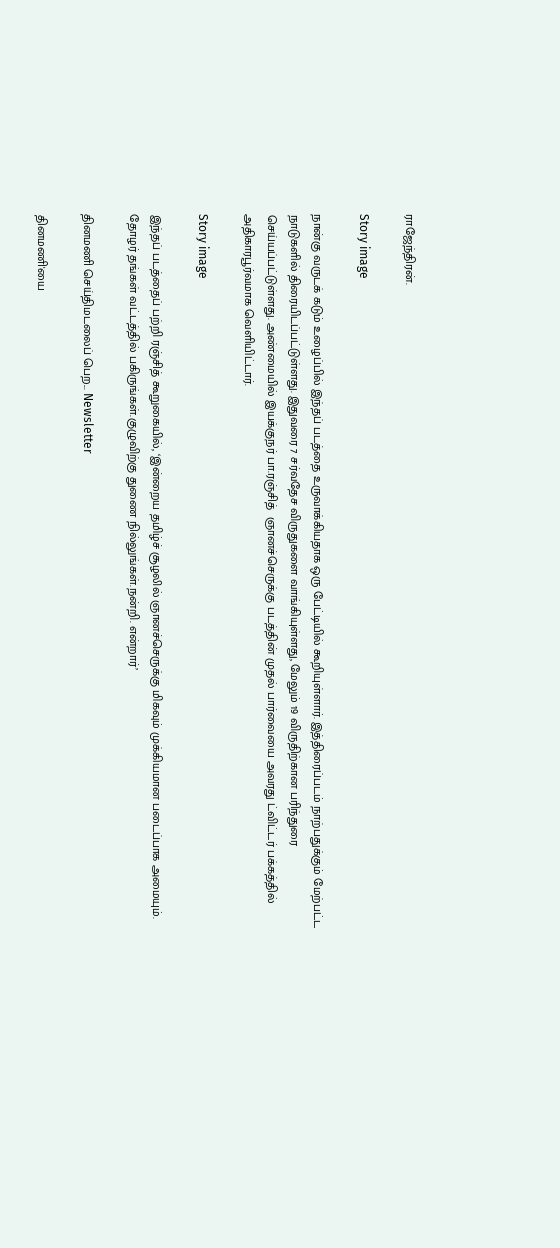ராஜேந்திரன்.

Story image

நான்கு வருடக் கடும் உழைப்பில் இந்தப் படத்தை உருவாக்கியதாக ஒரு பேட்டியில் கூறியுள்ளார். இத்திரைப்படம் நாற்பதுக்கும் மேற்பட்ட நாடுகளில் திரையிடப்பட்டுள்ளது. இதுவரை 7 சர்வதேச விருதுகளை வாங்கியுள்ளது, மேலும் 19 விருதிற்கான பரிந்துரை செய்யப்பட்டுள்ளது. அண்மையில் இயக்குநர் பா.ரஞ்சித்  ஞானச்செருக்கு படத்தின் முதல் பார்வையை அவரது ட்விட்டர் பக்கத்தில் அதிகாரபூர்வமாக வெளியிட்டார்.

Story image

இந்தப் படத்தைப் பற்றி ரஞ்சித் கூறுகையில், ‘இன்றைய தமிழ்ச் சூழலில் ஞானச்செருக்கு மிகவும் முக்கியமான படைப்பாக அமையும். தோழர் தங்கள் வட்டத்தில் பகிருங்கள்.குழுவிற்கு துணை நில்லுங்கள்.நன்றி. என்றார்’

தினமணி செய்திமடலைப் பெற... Newsletter

தினமணி'யை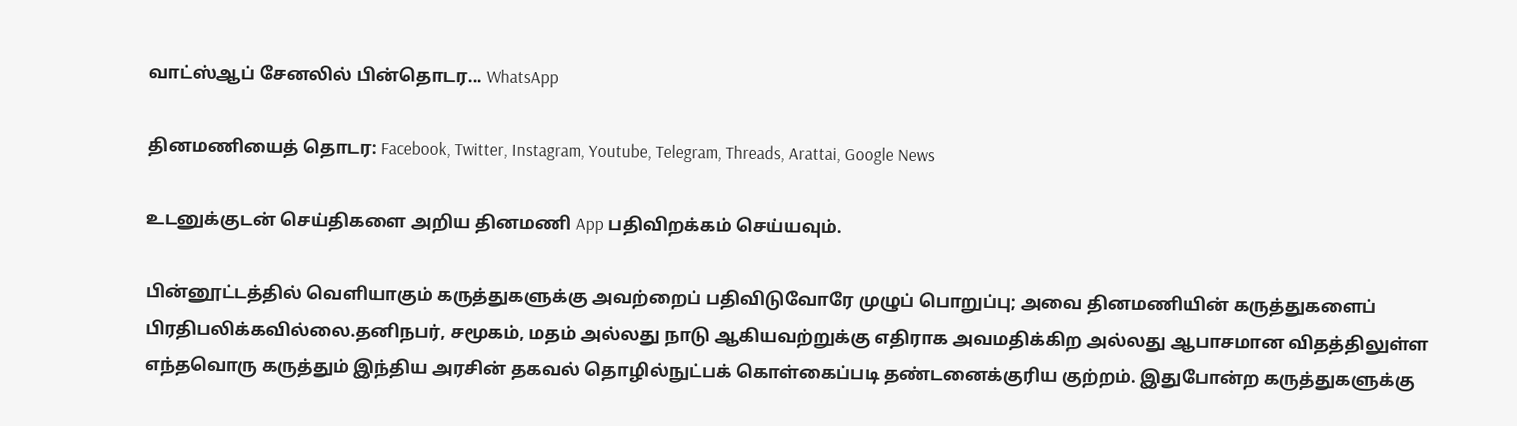வாட்ஸ்ஆப் சேனலில் பின்தொடர... WhatsApp

தினமணியைத் தொடர: Facebook, Twitter, Instagram, Youtube, Telegram, Threads, Arattai, Google News

உடனுக்குடன் செய்திகளை அறிய தினமணி App பதிவிறக்கம் செய்யவும்.

பின்னூட்டத்தில் வெளியாகும் கருத்துகளுக்கு அவற்றைப் பதிவிடுவோரே முழுப் பொறுப்பு; அவை தினமணியின் கருத்துகளைப் பிரதிபலிக்கவில்லை.தனிநபர், சமூகம், மதம் அல்லது நாடு ஆகியவற்றுக்கு எதிராக அவமதிக்கிற அல்லது ஆபாசமான விதத்திலுள்ள எந்தவொரு கருத்தும் இந்திய அரசின் தகவல் தொழில்நுட்பக் கொள்கைப்படி தண்டனைக்குரிய குற்றம். இதுபோன்ற கருத்துகளுக்கு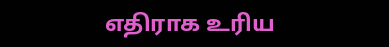எதிராக உரிய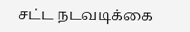சட்ட நடவடிக்கை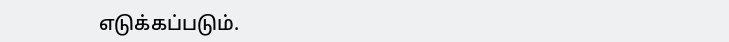எடுக்கப்படும்.